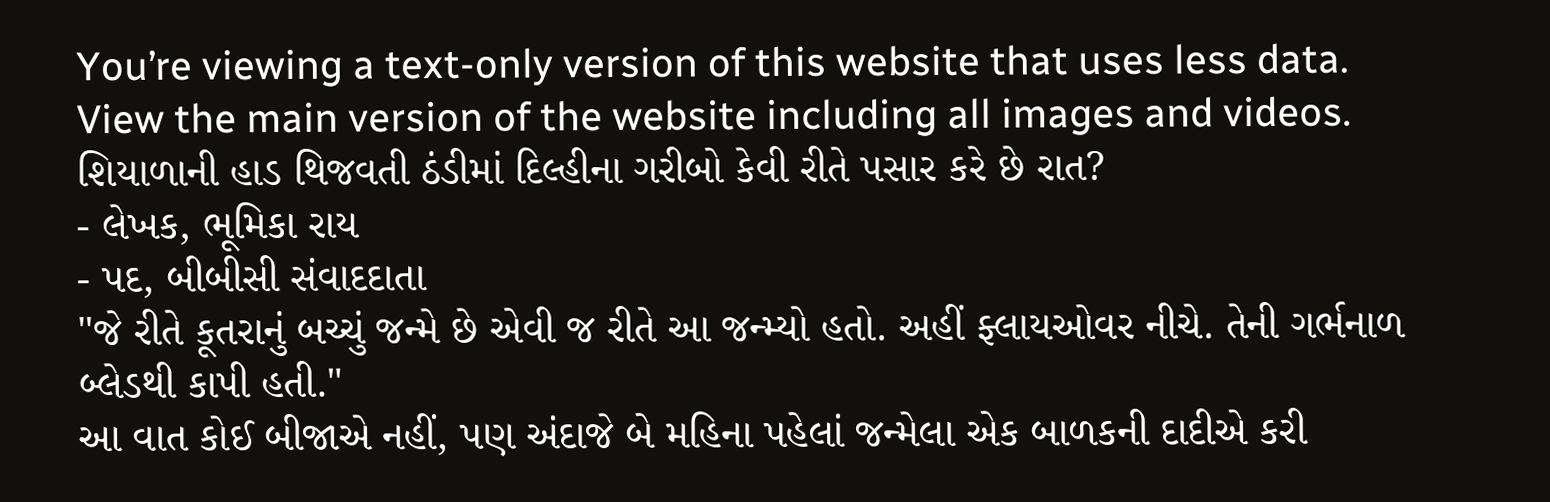You’re viewing a text-only version of this website that uses less data. View the main version of the website including all images and videos.
શિયાળાની હાડ થિજવતી ઠંડીમાં દિલ્હીના ગરીબો કેવી રીતે પસાર કરે છે રાત?
- લેખક, ભૂમિકા રાય
- પદ, બીબીસી સંવાદદાતા
"જે રીતે કૂતરાનું બચ્ચું જન્મે છે એવી જ રીતે આ જન્મ્યો હતો. અહીં ફ્લાયઓવર નીચે. તેની ગર્ભનાળ બ્લેડથી કાપી હતી."
આ વાત કોઈ બીજાએ નહીં, પણ અંદાજે બે મહિના પહેલાં જન્મેલા એક બાળકની દાદીએ કરી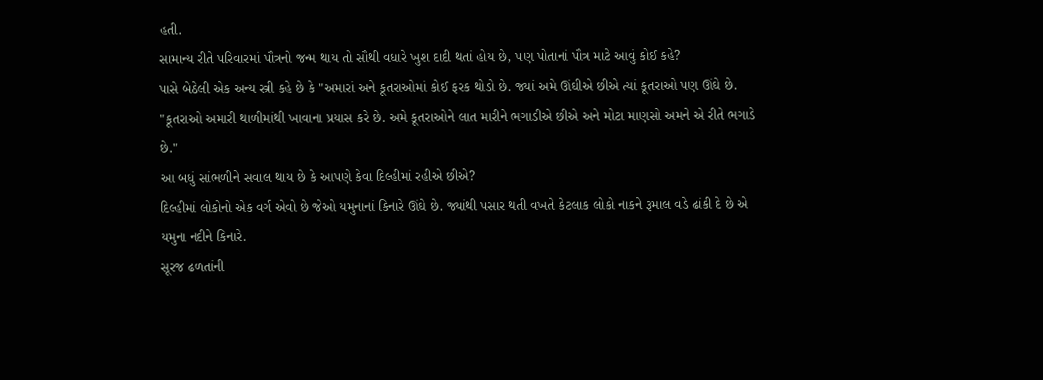હતી.
સામાન્ય રીતે પરિવારમાં પૌત્રનો જન્મ થાય તો સૌથી વધારે ખુશ દાદી થતાં હોય છે, પણ પોતાનાં પૌત્ર માટે આવું કોઈ કહે?
પાસે બેઠેલી એક અન્ય સ્ત્રી કહે છે કે "અમારાં અને કૂતરાઓમાં કોઈ ફરક થોડો છે. જ્યાં અમે ઊંઘીએ છીએ ત્યાં કૂતરાઓ પણ ઊંઘે છે.
"કૂતરાઓ અમારી થાળીમાંથી ખાવાના પ્રયાસ કરે છે. અમે કૂતરાઓને લાત મારીને ભગાડીએ છીએ અને મોટા માણસો અમને એ રીતે ભગાડે છે."
આ બધું સાંભળીને સવાલ થાય છે કે આપણે કેવા દિલ્હીમાં રહીએ છીએ?
દિલ્હીમાં લોકોનો એક વર્ગ એવો છે જેઓ યમુનાનાં કિનારે ઊંઘે છે. જ્યાંથી પસાર થતી વખતે કેટલાક લોકો નાકને રૂમાલ વડે ઢાંકી દે છે એ યમુના નદીને કિનારે.
સૂરજ ઢળતાંની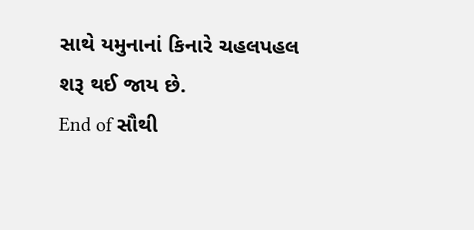સાથે યમુનાનાં કિનારે ચહલપહલ શરૂ થઈ જાય છે.
End of સૌથી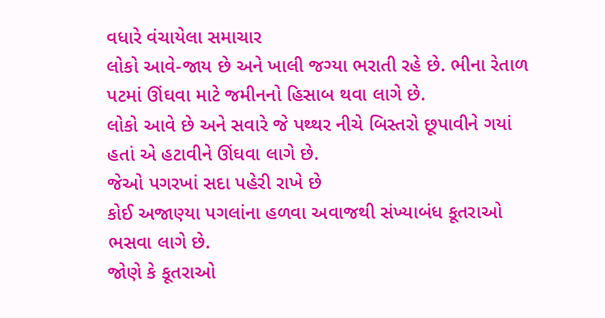વધારે વંચાયેલા સમાચાર
લોકો આવે-જાય છે અને ખાલી જગ્યા ભરાતી રહે છે. ભીના રેતાળ પટમાં ઊંઘવા માટે જમીનનો હિસાબ થવા લાગે છે.
લોકો આવે છે અને સવારે જે પથ્થર નીચે બિસ્તરો છૂપાવીને ગયાં હતાં એ હટાવીને ઊંઘવા લાગે છે.
જેઓ પગરખાં સદા પહેરી રાખે છે
કોઈ અજાણ્યા પગલાંના હળવા અવાજથી સંખ્યાબંધ કૂતરાઓ ભસવા લાગે છે.
જોણે કે કૂતરાઓ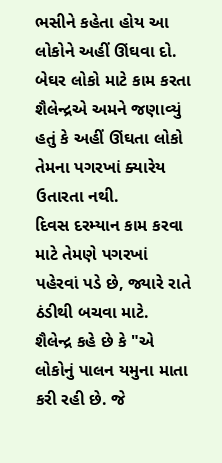ભસીને કહેતા હોય આ લોકોને અહીં ઊંઘવા દો.
બેઘર લોકો માટે કામ કરતા શૈલેન્દ્રએ અમને જણાવ્યું હતું કે અહીં ઊંઘતા લોકો તેમના પગરખાં ક્યારેય ઉતારતા નથી.
દિવસ દરમ્યાન કામ કરવા માટે તેમણે પગરખાં પહેરવાં પડે છે, જ્યારે રાતે ઠંડીથી બચવા માટે.
શૈલેન્દ્ર કહે છે કે "એ લોકોનું પાલન યમુના માતા કરી રહી છે. જે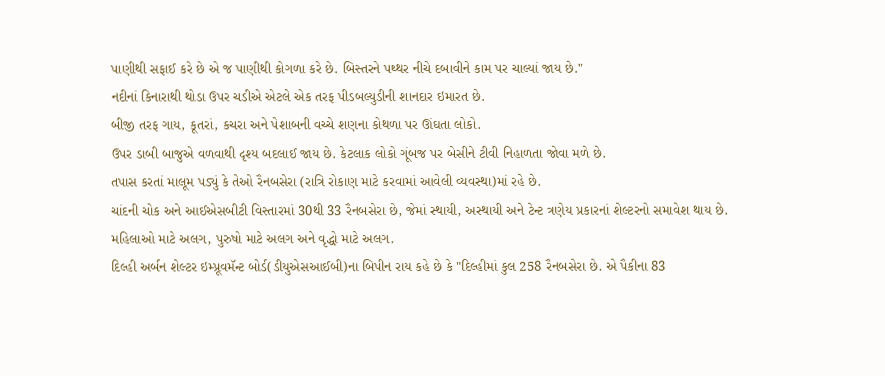પાણીથી સફાઈ કરે છે એ જ પાણીથી કોગળા કરે છે. બિસ્તરને પથ્થર નીચે દબાવીને કામ પર ચાલ્યાં જાય છે."
નદીનાં કિનારાથી થોડા ઉપર ચડીએ એટલે એક તરફ પીડબલ્યુડીની શાનદાર ઇમારત છે.
બીજી તરફ ગાય, કૂતરાં, કચરા અને પેશાબની વચ્ચે શણના કોથળા પર ઊંઘતા લોકો.
ઉપર ડાબી બાજુએ વળવાથી દૃશ્ય બદલાઈ જાય છે. કેટલાક લોકો ગૂંબજ પર બેસીને ટીવી નિહાળતા જોવા મળે છે.
તપાસ કરતાં માલૂમ પડ્યું કે તેઓ રૈનબસેરા (રાત્રિ રોકાણ માટે કરવામાં આવેલી વ્યવસ્થા)માં રહે છે.
ચાંદની ચોક અને આઈએસબીટી વિસ્તારમાં 30થી 33 રૈનબસેરા છે, જેમાં સ્થાયી, અસ્થાયી અને ટેન્ટ ત્રણેય પ્રકારનાં શેલ્ટરનો સમાવેશ થાય છે.
મહિલાઓ માટે અલગ, પુરુષો માટે અલગ અને વૃદ્ધો માટે અલગ.
દિલ્હી અર્બન શેલ્ટર ઇમ્પ્રૂવમૅન્ટ બોર્ડ(ડીયુએસઆઈબી)ના બિપીન રાય કહે છે કે "દિલ્હીમાં કુલ 258 રૈનબસેરા છે. એ પૈકીના 83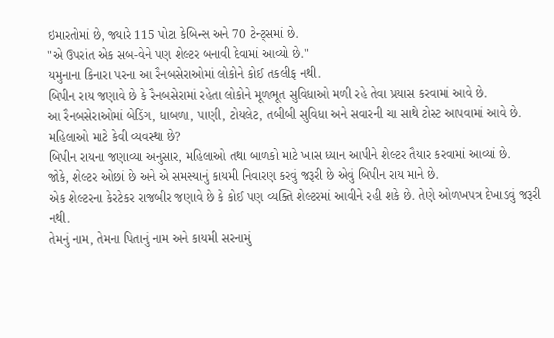ઇમારતોમાં છે, જ્યારે 115 પોટા કેબિન્સ અને 70 ટેન્ટ્સમાં છે.
"એ ઉપરાંત એક સબ-વેને પણ શેલ્ટર બનાવી દેવામાં આવ્યો છે."
યમુનાના કિનારા પરના આ રૈનબસેરાઓમાં લોકોને કોઈ તકલીફ નથી.
બિપીન રાય જણાવે છે કે રૈનબસેરામાં રહેતા લોકોને મૂળભૂત સુવિધાઓ મળી રહે તેવા પ્રયાસ કરવામાં આવે છે.
આ રૈનબસેરાઓમાં બેડિંગ, ધાબળા, પાણી, ટોયલેટ, તબીબી સુવિધા અને સવારની ચા સાથે ટોસ્ટ આપવામાં આવે છે.
મહિલાઓ માટે કેવી વ્યવસ્થા છે?
બિપીન રાયના જણાવ્યા અનુસાર, મહિલાઓ તથા બાળકો માટે ખાસ ધ્યાન આપીને શેલ્ટર તૈયાર કરવામાં આવ્યાં છે.
જોકે, શેલ્ટર ઓછાં છે અને એ સમસ્યાનું કાયમી નિવારણ કરવું જરૂરી છે એવું બિપીન રાય માને છે.
એક શેલ્ટરના કેરટેકર રાજબીર જણાવે છે કે કોઈ પણ વ્યક્તિ શેલ્ટરમાં આવીને રહી શકે છે. તેણે ઓળખપત્ર દેખાડવું જરૂરી નથી.
તેમનું નામ, તેમના પિતાનું નામ અને કાયમી સરનામું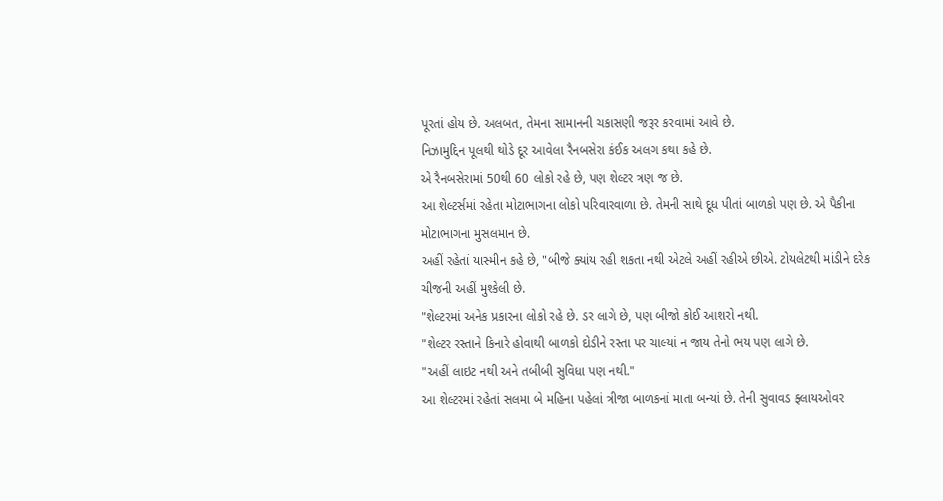પૂરતાં હોય છે. અલબત, તેમના સામાનની ચકાસણી જરૂર કરવામાં આવે છે.
નિઝામુદ્દિન પૂલથી થોડે દૂર આવેલા રૈનબસેરા કંઈક અલગ કથા કહે છે.
એ રૈનબસેરામાં 50થી 60 લોકો રહે છે, પણ શેલ્ટર ત્રણ જ છે.
આ શેલ્ટર્સમાં રહેતા મોટાભાગના લોકો પરિવારવાળા છે. તેમની સાથે દૂધ પીતાં બાળકો પણ છે. એ પૈકીના મોટાભાગના મુસલમાન છે.
અહીં રહેતાં યાસ્મીન કહે છે, "બીજે ક્યાંય રહી શકતા નથી એટલે અહીં રહીએ છીએ. ટોયલેટથી માંડીને દરેક ચીજની અહીં મુશ્કેલી છે.
"શેલ્ટરમાં અનેક પ્રકારના લોકો રહે છે. ડર લાગે છે, પણ બીજો કોઈ આશરો નથી.
"શેલ્ટર રસ્તાને કિનારે હોવાથી બાળકો દોડીને રસ્તા પર ચાલ્યાં ન જાય તેનો ભય પણ લાગે છે.
"અહીં લાઇટ નથી અને તબીબી સુવિધા પણ નથી."
આ શેલ્ટરમાં રહેતાં સલમા બે મહિના પહેલાં ત્રીજા બાળકનાં માતા બન્યાં છે. તેની સુવાવડ ફ્લાયઓવર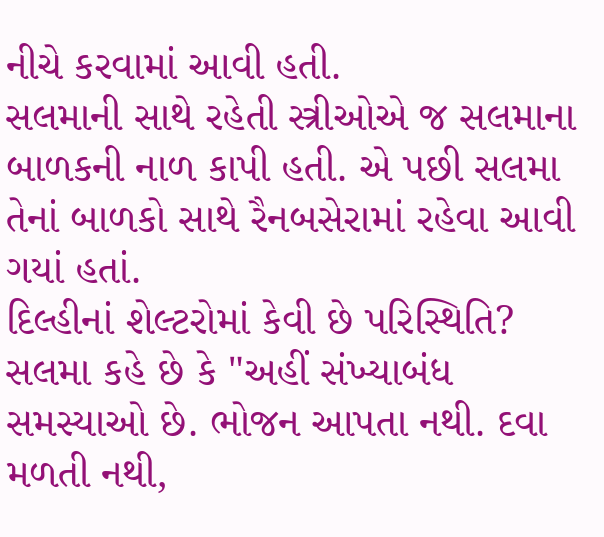નીચે કરવામાં આવી હતી.
સલમાની સાથે રહેતી સ્ત્રીઓએ જ સલમાના બાળકની નાળ કાપી હતી. એ પછી સલમા તેનાં બાળકો સાથે રૈનબસેરામાં રહેવા આવી ગયાં હતાં.
દિલ્હીનાં શેલ્ટરોમાં કેવી છે પરિસ્થિતિ?
સલમા કહે છે કે "અહીં સંખ્યાબંધ સમસ્યાઓ છે. ભોજન આપતા નથી. દવા મળતી નથી,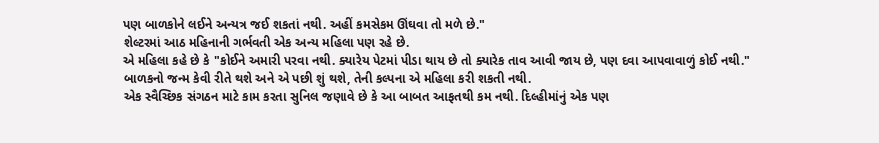પણ બાળકોને લઈને અન્યત્ર જઈ શકતાં નથી. અહીં કમસેકમ ઊંઘવા તો મળે છે."
શેલ્ટરમાં આઠ મહિનાની ગર્ભવતી એક અન્ય મહિલા પણ રહે છે.
એ મહિલા કહે છે કે "કોઈને અમારી પરવા નથી. ક્યારેય પેટમાં પીડા થાય છે તો ક્યારેક તાવ આવી જાય છે, પણ દવા આપવાવાળું કોઈ નથી."
બાળકનો જન્મ કેવી રીતે થશે અને એ પછી શું થશે, તેની કલ્પના એ મહિલા કરી શકતી નથી.
એક સ્વૈચ્છિક સંગઠન માટે કામ કરતા સુનિલ જણાવે છે કે આ બાબત આફતથી કમ નથી. દિલ્હીમાંનું એક પણ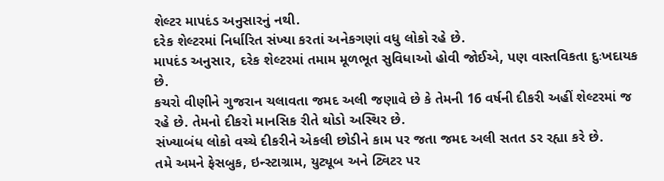શેલ્ટર માપદંડ અનુસારનું નથી.
દરેક શેલ્ટરમાં નિર્ધારિત સંખ્યા કરતાં અનેકગણાં વધુ લોકો રહે છે.
માપદંડ અનુસાર, દરેક શેલ્ટરમાં તમામ મૂળભૂત સુવિધાઓ હોવી જોઈએ, પણ વાસ્તવિકતા દુઃખદાયક છે.
કચરો વીણીને ગુજરાન ચલાવતા જમદ અલી જણાવે છે કે તેમની 16 વર્ષની દીકરી અહીં શેલ્ટરમાં જ રહે છે. તેમનો દીકરો માનસિક રીતે થોડો અસ્થિર છે.
સંખ્યાબંધ લોકો વચ્ચે દીકરીને એકલી છોડીને કામ પર જતા જમદ અલી સતત ડર રહ્યા કરે છે.
તમે અમને ફેસબુક, ઇન્સ્ટાગ્રામ, યુટ્યૂબ અને ટ્વિટર પર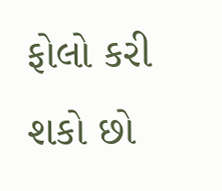ફોલો કરી શકો છો